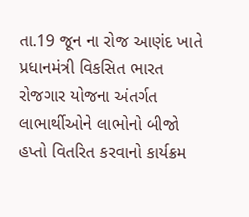તા.19 જૂન ના રોજ આણંદ ખાતે પ્રધાનમંત્રી વિકસિત ભારત રોજગાર યોજના અંતર્ગત લાભાર્થીઓને લાભોનો બીજો હપ્તો વિતરિત કરવાનો કાર્યક્રમ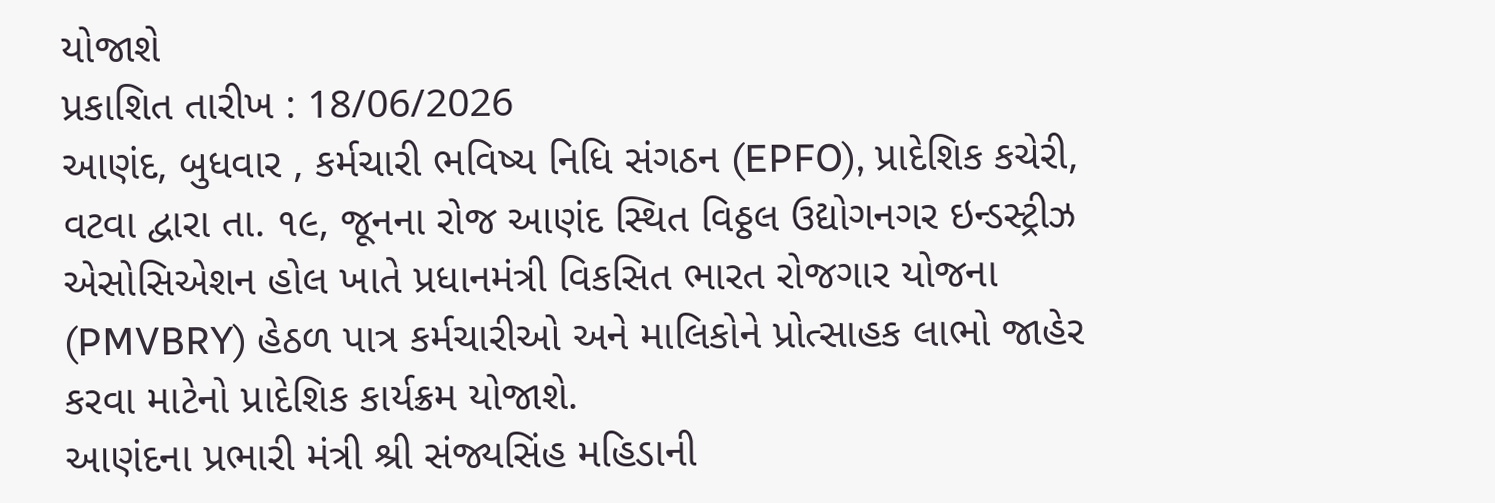યોજાશે
પ્રકાશિત તારીખ : 18/06/2026
આણંદ, બુધવાર , કર્મચારી ભવિષ્ય નિધિ સંગઠન (EPFO), પ્રાદેશિક કચેરી, વટવા દ્વારા તા. ૧૯, જૂનના રોજ આણંદ સ્થિત વિઠ્ઠલ ઉદ્યોગનગર ઇન્ડસ્ટ્રીઝ એસોસિએશન હોલ ખાતે પ્રધાનમંત્રી વિકસિત ભારત રોજગાર યોજના (PMVBRY) હેઠળ પાત્ર કર્મચારીઓ અને માલિકોને પ્રોત્સાહક લાભો જાહેર કરવા માટેનો પ્રાદેશિક કાર્યક્રમ યોજાશે.
આણંદના પ્રભારી મંત્રી શ્રી સંજ્યસિંહ મહિડાની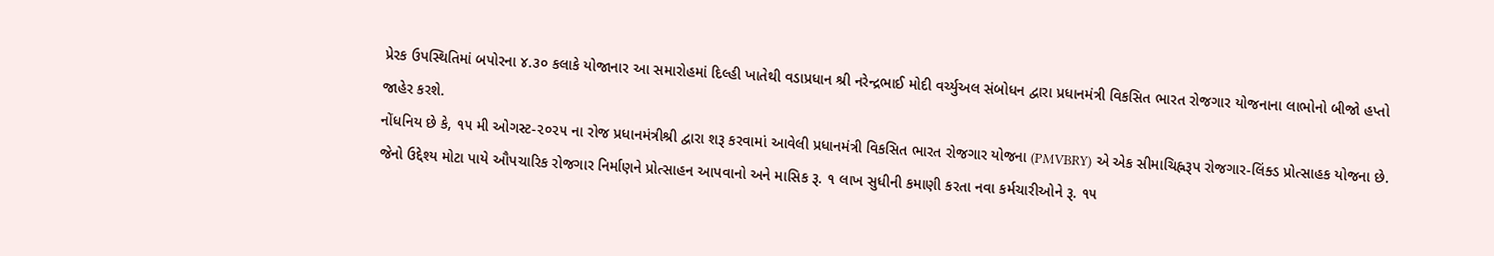પ્રેરક ઉપસ્થિતિમાં બપોરના ૪.૩૦ કલાકે યોજાનાર આ સમારોહમાં દિલ્હી ખાતેથી વડાપ્રધાન શ્રી નરેન્દ્રભાઈ મોદી વર્ચ્યુઅલ સંબોધન દ્વારા પ્રધાનમંત્રી વિકસિત ભારત રોજગાર યોજનાના લાભોનો બીજો હપ્તો જાહેર કરશે.
નોંધનિય છે કે, ૧૫ મી ઓગસ્ટ-૨૦૨૫ ના રોજ પ્રધાનમંત્રીશ્રી દ્વારા શરૂ કરવામાં આવેલી પ્રધાનમંત્રી વિકસિત ભારત રોજગાર યોજના (PMVBRY) એ એક સીમાચિહ્નરૂપ રોજગાર-લિંક્ડ પ્રોત્સાહક યોજના છે. જેનો ઉદ્દેશ્ય મોટા પાયે ઔપચારિક રોજગાર નિર્માણને પ્રોત્સાહન આપવાનો અને માસિક રૂ. ૧ લાખ સુધીની કમાણી કરતા નવા કર્મચારીઓને રૂ. ૧૫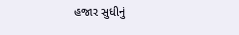હજાર સુધીનું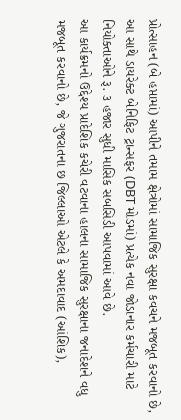પ્રોત્સાહન (બે હપ્તામાં) આપીને તમામ ક્ષેત્રોમાં સામાજિક સુરક્ષા કવચને મજબૂત કરવાનો છે, આ સાથે ડાયરેક્ટ બેનિફિટ ટ્રાન્સફર (DBT મોડમાં) પ્રત્યેક નવા જોડાનાર કર્મચારી માટે નિયોક્તાઓને રૂ. ૩ હજાર સુધી માસિક સબસિડી આપવામાં આવે છે.
આ કાર્યક્રમનો ઉદ્દેશ્ય પ્રાદેશિક કચેરી વટવાના હાલના સામાજિક સુરક્ષાના જનાદેશને વધુ મજબૂત કરવાનો છે, જે ગુજરાતના છ જિલ્લાઓ એટલે કે અમદાવાદ (આંશિક),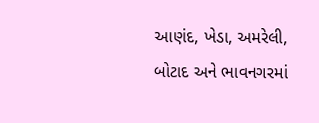આણંદ, ખેડા, અમરેલી, બોટાદ અને ભાવનગરમાં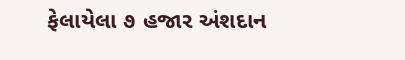ફેલાયેલા ૭ હજાર અંશદાન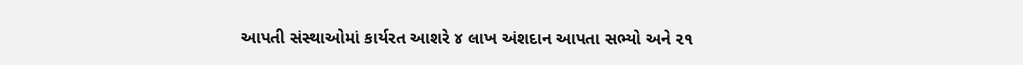આપતી સંસ્થાઓમાં કાર્યરત આશરે ૪ લાખ અંશદાન આપતા સભ્યો અને ૨૧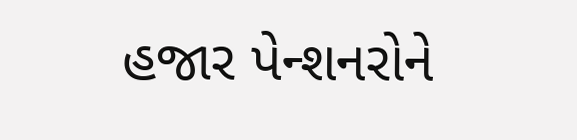હજાર પેન્શનરોને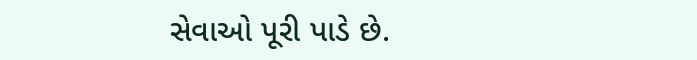સેવાઓ પૂરી પાડે છે.